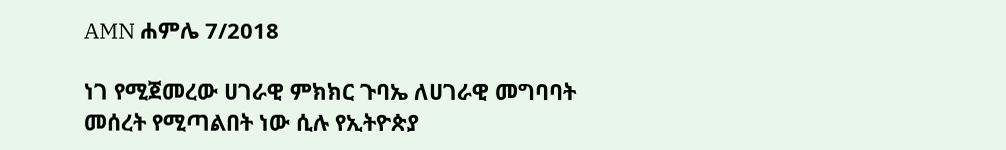AMN ሐምሌ 7/2018

ነገ የሚጀመረው ሀገራዊ ምክክር ጉባኤ ለሀገራዊ መግባባት መሰረት የሚጣልበት ነው ሲሉ የኢትዮጵያ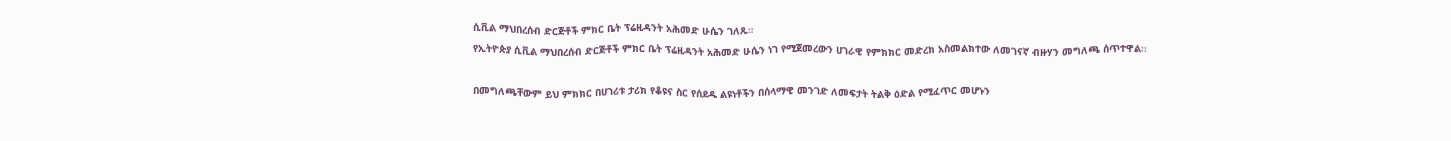ሲቪል ማህበረሰብ ድርጅቶች ምክር ቤት ፕሬዚዳንት አሕመድ ሁሴን ገለጹ።
የኢትዮጵያ ሲቪል ማህበረሰብ ድርጅቶች ምክር ቤት ፕሬዚዳንት አሕመድ ሁሴን ነገ የሚጀመረውን ሀገራዊ የምክክር መድረክ አስመልክተው ለመገናኛ ብዙሃን መግለጫ ሰጥተዋል፡፡

በመግለጫቸውም ይህ ምክክር በሀገሪቱ ታሪክ የቆዩና ስር የሰደዱ ልዩነቶችን በሰላማዊ መንገድ ለመፍታት ትልቅ ዕድል የሚፈጥር መሆኑን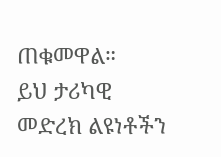ጠቁመዋል።
ይህ ታሪካዊ መድረክ ልዩነቶችን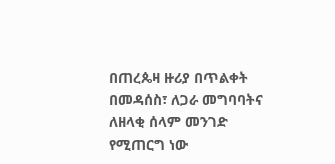በጠረጴዛ ዙሪያ በጥልቀት በመዳሰስ፣ ለጋራ መግባባትና ለዘላቂ ሰላም መንገድ የሚጠርግ ነው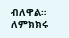ብለዋል።
ለምክክሩ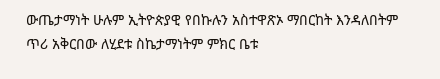ውጤታማነት ሁሉም ኢትዮጵያዊ የበኩሉን አስተዋጽኦ ማበርከት እንዳለበትም ጥሪ አቅርበው ለሂደቱ ስኬታማነትም ምክር ቤቱ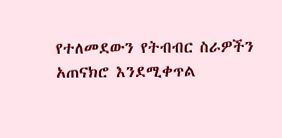የተለመደውን የትብብር ስራዎችን አጠናክሮ እንደሚቀጥል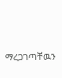ማረጋገጣቸዉን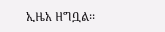ኢዜአ ዘግቧል፡፡